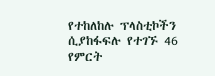የተከለከሉ ፕላስቲኮችን ሲያከፋፍሉ የተገኙ 46 የምርት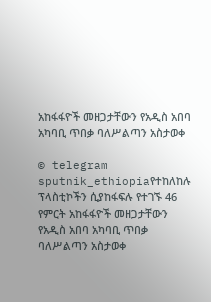አከፋፋዮች መዘጋታቸውን የአዲስ አበባ አካባቢ ጥበቃ ባለሥልጣን አስታወቀ

© telegram sputnik_ethiopiaየተከለከሉ ፕላስቲኮችን ሲያከፋፍሉ የተገኙ 46 የምርት አከፋፋዮች መዘጋታቸውን የአዲስ አበባ አካባቢ ጥበቃ ባለሥልጣን አስታወቀ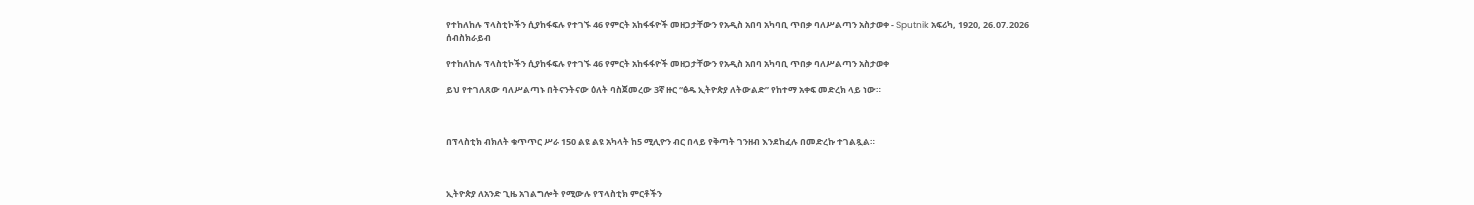የተከለከሉ ፕላስቲኮችን ሲያከፋፍሉ የተገኙ 46 የምርት አከፋፋዮች መዘጋታቸውን የአዲስ አበባ አካባቢ ጥበቃ ባለሥልጣን አስታወቀ - Sputnik አፍሪካ, 1920, 26.07.2026
ሰብስክራይብ

የተከለከሉ ፕላስቲኮችን ሲያከፋፍሉ የተገኙ 46 የምርት አከፋፋዮች መዘጋታቸውን የአዲስ አበባ አካባቢ ጥበቃ ባለሥልጣን አስታወቀ

ይህ የተገለጸው ባለሥልጣኑ በትናንትናው ዕለት ባስጀመረው 3ኛ ዙር “ፅዱ ኢትዮጵያ ለትውልድ” የከተማ አቀፍ መድረክ ላይ ነው።



በፕላስቲክ ብክለት ቁጥጥር ሥራ 150 ልዩ ልዩ አካላት ከ5 ሚሊዮን ብር በላይ የቅጣት ገንዘብ እንደከፈሉ በመድረኩ ተገልጿል።



ኢትዮጵያ ለአንድ ጊዜ አገልግሎት የሚውሉ የፕላስቲክ ምርቶችን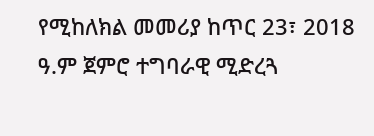የሚከለክል መመሪያ ከጥር 23፣ 2018 ዓ.ም ጀምሮ ተግባራዊ ሚድረጓ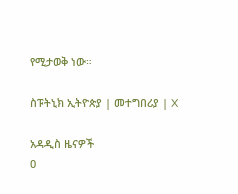የሚታወቅ ነው።

ስፑትኒክ ኢትዮጵያ | መተግበሪያ | X

አዳዲስ ዜናዎች
0